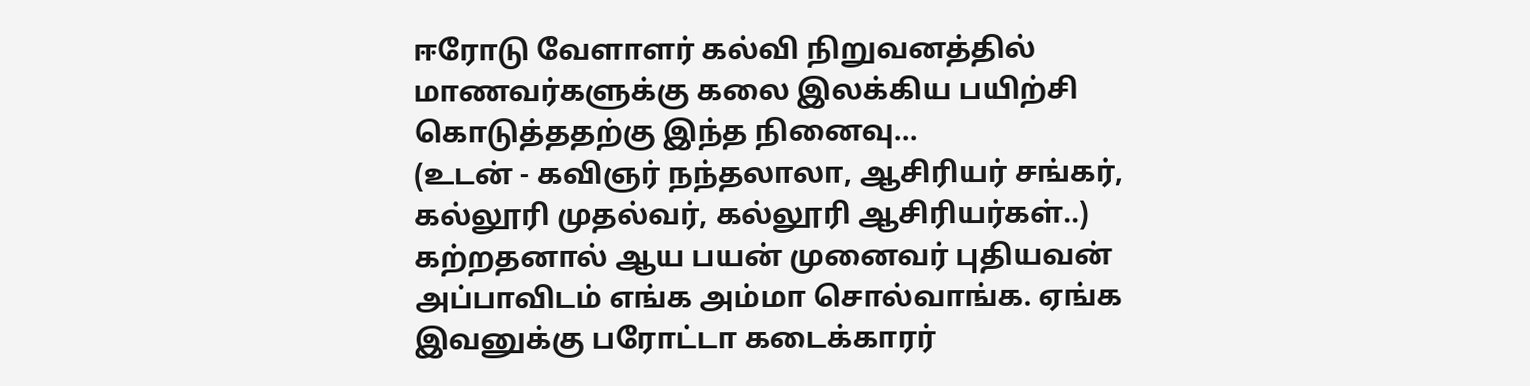ஈரோடு வேளாளர் கல்வி நிறுவனத்தில் மாணவர்களுக்கு கலை இலக்கிய பயிற்சி கொடுத்ததற்கு இந்த நினைவு...
(உடன் - கவிஞர் நந்தலாலா, ஆசிரியர் சங்கர், கல்லூரி முதல்வர், கல்லூரி ஆசிரியர்கள்..)
கற்றதனால் ஆய பயன் முனைவர் புதியவன் அப்பாவிடம் எங்க அம்மா சொல்வாங்க. ஏங்க இவனுக்கு பரோட்டா கடைக்காரர்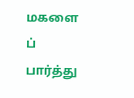மகளை ப் பார்த்து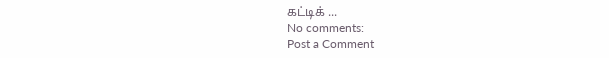கட்டிக் ...
No comments:
Post a Comment